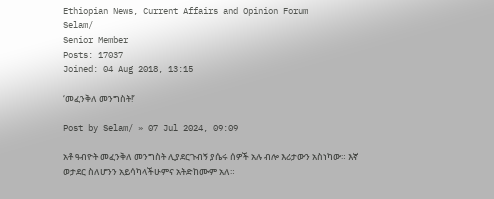Ethiopian News, Current Affairs and Opinion Forum
Selam/
Senior Member
Posts: 17037
Joined: 04 Aug 2018, 13:15

‘መፈንቅለ መንግስት!’

Post by Selam/ » 07 Jul 2024, 09:09

አቶ ዓብዮት መፈንቅለ መንግስት ሊያደርጉብኝ ያሴሩ ሰዎች አሉ ብሎ እሪታውን አስነካው። እኛ ወታደር ስለሆንን አይሳካላችሁምና አትድከሙም አለ።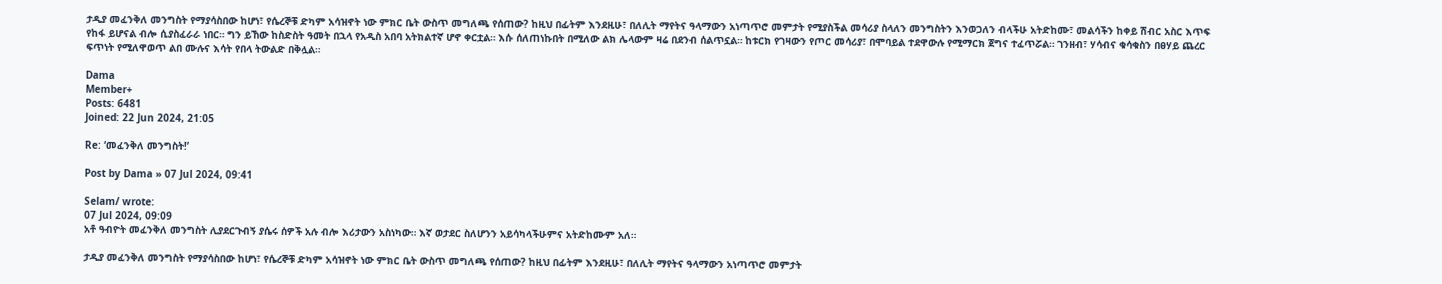ታዲያ መፈንቅለ መንግስት የማያሳስበው ከሆነ፣ የሴረኞቹ ድካም አሳዝኖት ነው ምክር ቤት ውስጥ መግለጫ የሰጠው? ከዚህ በፊትም እንደዚሁ፣ በለሊት ማየትና ዓላማውን አነጣጥሮ መምታት የሚያስችል መሳሪያ ስላለን መንግስትን እንወጋለን ብላችሁ አትድከሙ፣ መልሳችን ከቀይ ሽብር አስር እጥፍ የከፋ ይሆናል ብሎ ሲያስፈራራ ነበር። ግን ይኸው ከስድስት ዓመት በኋላ የአዲስ አበባ አትክልተኛ ሆኖ ቀርቷል። እሱ ሰለጠነኩበት በሚለው ልክ ሌላውም ዛሬ በደንብ ሰልጥኗል። ከቱርክ የገዛውን የጦር መሳሪያ፣ በሞባይል ተደዋውሉ የሚማርክ ጀግና ተፈጥሯል። ገንዘብ፣ ሃሳብና ቁሳቁስን በፀሃይ ጨረር ፍጥነት የሚለዋወጥ ልበ ሙሉና እሳት የበላ ትውልድ በቅሏል።

Dama
Member+
Posts: 6481
Joined: 22 Jun 2024, 21:05

Re: ‘መፈንቅለ መንግስት!’

Post by Dama » 07 Jul 2024, 09:41

Selam/ wrote:
07 Jul 2024, 09:09
አቶ ዓብዮት መፈንቅለ መንግስት ሊያደርጉብኝ ያሴሩ ሰዎች አሉ ብሎ እሪታውን አስነካው። እኛ ወታደር ስለሆንን አይሳካላችሁምና አትድከሙም አለ።

ታዲያ መፈንቅለ መንግስት የማያሳስበው ከሆነ፣ የሴረኞቹ ድካም አሳዝኖት ነው ምክር ቤት ውስጥ መግለጫ የሰጠው? ከዚህ በፊትም እንደዚሁ፣ በለሊት ማየትና ዓላማውን አነጣጥሮ መምታት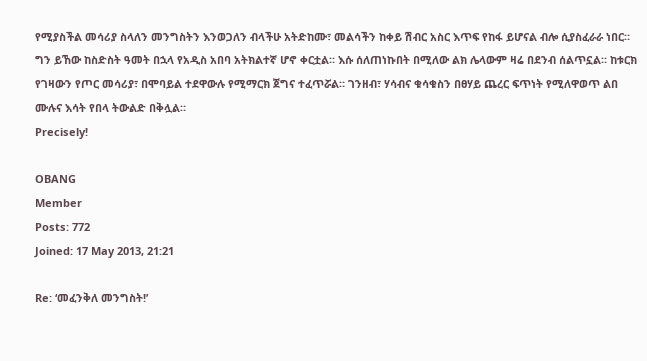የሚያስችል መሳሪያ ስላለን መንግስትን እንወጋለን ብላችሁ አትድከሙ፣ መልሳችን ከቀይ ሽብር አስር እጥፍ የከፋ ይሆናል ብሎ ሲያስፈራራ ነበር። ግን ይኸው ከስድስት ዓመት በኋላ የአዲስ አበባ አትክልተኛ ሆኖ ቀርቷል። እሱ ሰለጠነኩበት በሚለው ልክ ሌላውም ዛሬ በደንብ ሰልጥኗል። ከቱርክ የገዛውን የጦር መሳሪያ፣ በሞባይል ተደዋውሉ የሚማርክ ጀግና ተፈጥሯል። ገንዘብ፣ ሃሳብና ቁሳቁስን በፀሃይ ጨረር ፍጥነት የሚለዋወጥ ልበ ሙሉና እሳት የበላ ትውልድ በቅሏል።
Precisely!

OBANG
Member
Posts: 772
Joined: 17 May 2013, 21:21

Re: ‘መፈንቅለ መንግስት!’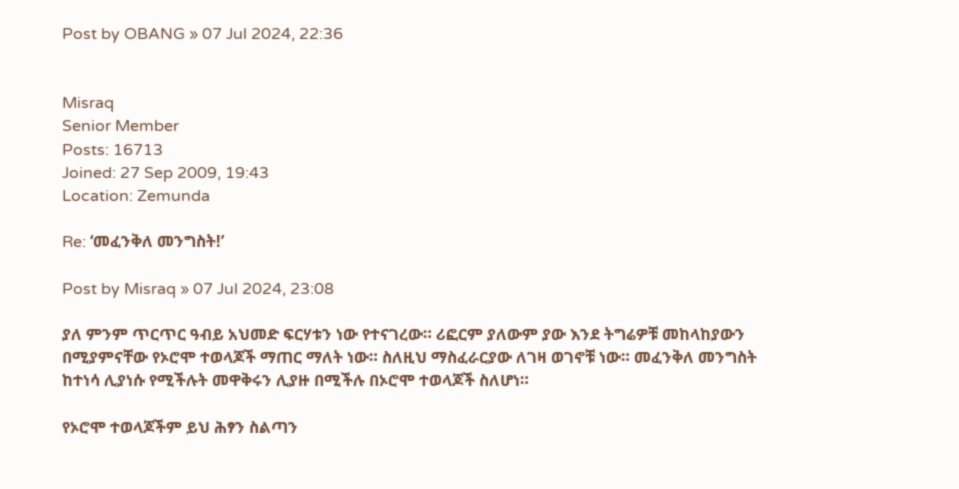Post by OBANG » 07 Jul 2024, 22:36


Misraq
Senior Member
Posts: 16713
Joined: 27 Sep 2009, 19:43
Location: Zemunda

Re: ‘መፈንቅለ መንግስት!’

Post by Misraq » 07 Jul 2024, 23:08

ያለ ምንም ጥርጥር ዓብይ አህመድ ፍርሃቱን ነው የተናገረው። ሪፎርም ያለውም ያው እንደ ትግሬዎቹ መከላከያውን በሚያምናቸው የኦሮሞ ተወላጆች ማጠር ማለት ነው። ስለዚህ ማስፈራርያው ለገዛ ወገኖቹ ነው። መፈንቅለ መንግስት ከተነሳ ሊያነሱ የሚችሉት መዋቅሩን ሊያዙ በሚችሉ በኦሮሞ ተወላጆች ስለሆነ።

የኦሮሞ ተወላጆችም ይህ ሕፃን ስልጣን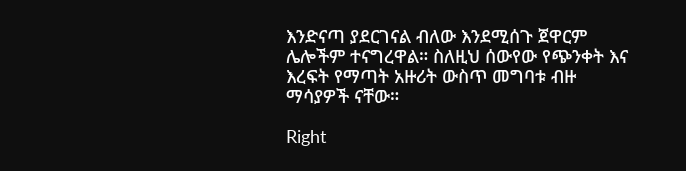እንድናጣ ያደርገናል ብለው እንደሚሰጉ ጀዋርም ሌሎችም ተናግረዋል። ስለዚህ ሰውየው የጭንቀት እና እረፍት የማጣት አዙሪት ውስጥ መግባቱ ብዙ ማሳያዎች ናቸው።

Right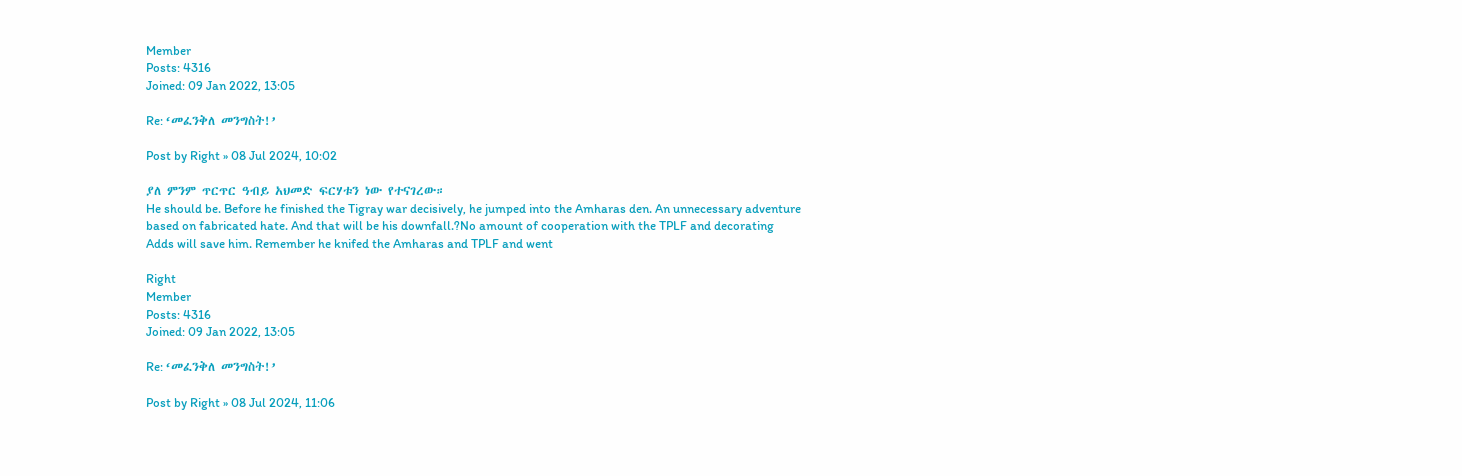Member
Posts: 4316
Joined: 09 Jan 2022, 13:05

Re: ‘መፈንቅለ መንግስት!’

Post by Right » 08 Jul 2024, 10:02

ያለ ምንም ጥርጥር ዓብይ አህመድ ፍርሃቱን ነው የተናገረው።
He should be. Before he finished the Tigray war decisively, he jumped into the Amharas den. An unnecessary adventure based on fabricated hate. And that will be his downfall.?No amount of cooperation with the TPLF and decorating Adds will save him. Remember he knifed the Amharas and TPLF and went

Right
Member
Posts: 4316
Joined: 09 Jan 2022, 13:05

Re: ‘መፈንቅለ መንግስት!’

Post by Right » 08 Jul 2024, 11:06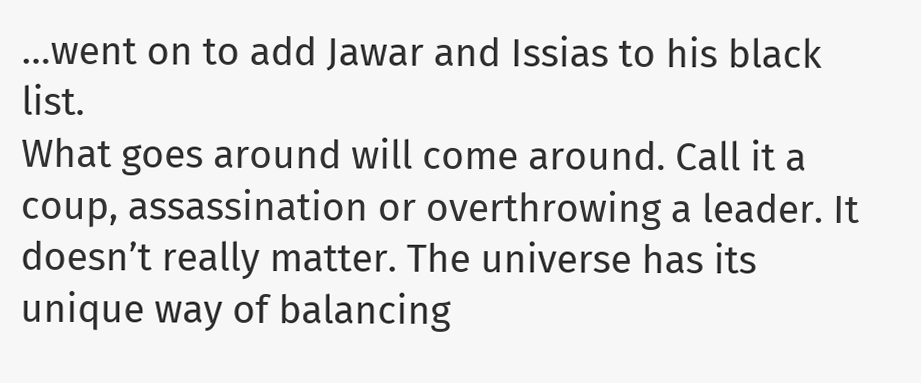…went on to add Jawar and Issias to his black list.
What goes around will come around. Call it a coup, assassination or overthrowing a leader. It doesn’t really matter. The universe has its unique way of balancing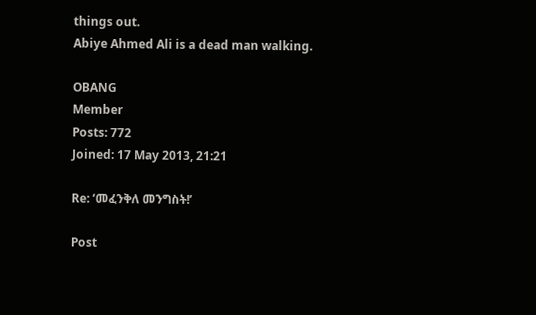things out.
Abiye Ahmed Ali is a dead man walking.

OBANG
Member
Posts: 772
Joined: 17 May 2013, 21:21

Re: ‘መፈንቅለ መንግስት!’

Post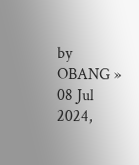by OBANG » 08 Jul 2024,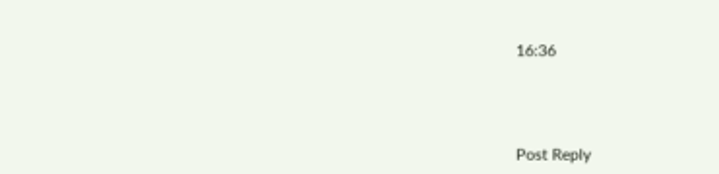16:36




Post Reply